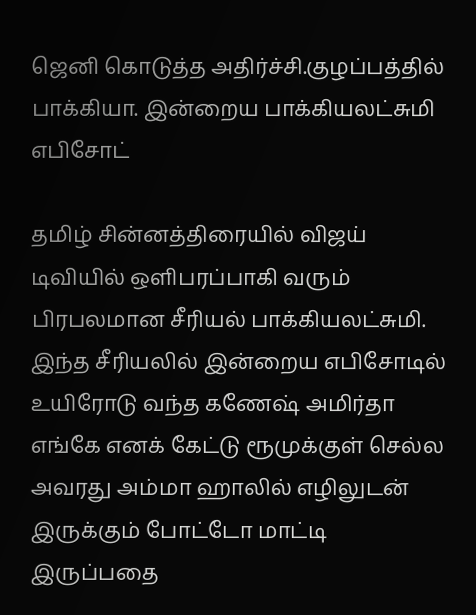ஜெனி கொடுத்த அதிர்ச்சி.குழப்பத்தில் பாக்கியா. இன்றைய பாக்கியலட்சுமி எபிசோட்

தமிழ் சின்னத்திரையில் விஜய் டிவியில் ஒளிபரப்பாகி வரும் பிரபலமான சீரியல் பாக்கியலட்சுமி. இந்த சீரியலில் இன்றைய எபிசோடில் உயிரோடு வந்த கணேஷ் அமிர்தா எங்கே எனக் கேட்டு ரூமுக்குள் செல்ல அவரது அம்மா ஹாலில் எழிலுடன் இருக்கும் போட்டோ மாட்டி இருப்பதை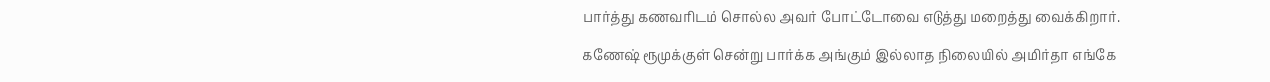பார்த்து கணவரிடம் சொல்ல அவர் போட்டோவை எடுத்து மறைத்து வைக்கிறார்.

கணேஷ் ரூமுக்குள் சென்று பார்க்க அங்கும் இல்லாத நிலையில் அமிர்தா எங்கே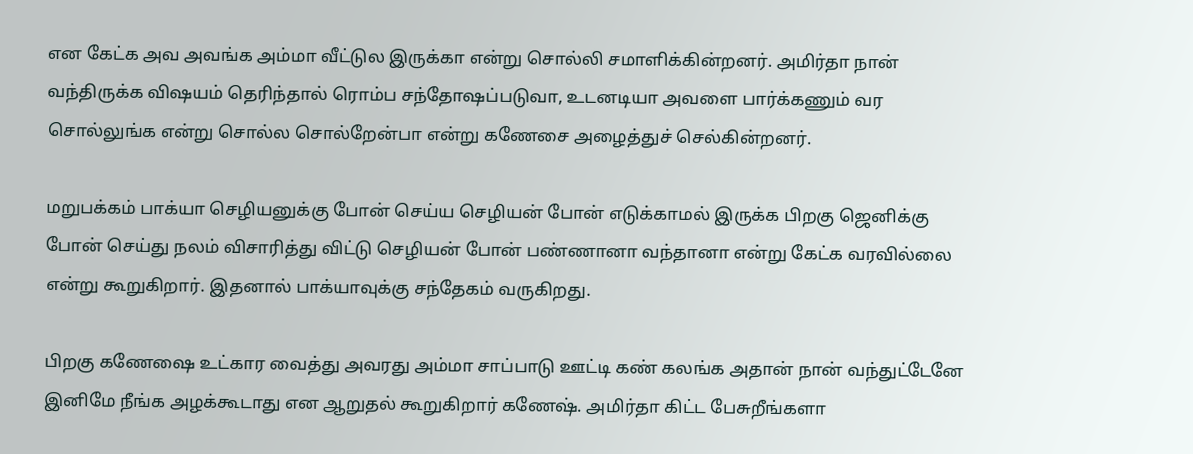என கேட்க அவ அவங்க அம்மா வீட்டுல இருக்கா என்று சொல்லி சமாளிக்கின்றனர். அமிர்தா நான் வந்திருக்க விஷயம் தெரிந்தால் ரொம்ப சந்தோஷப்படுவா, உடனடியா அவளை பார்க்கணும் வர சொல்லுங்க என்று சொல்ல சொல்றேன்பா என்று கணேசை அழைத்துச் செல்கின்றனர்.

மறுபக்கம் பாக்யா செழியனுக்கு போன் செய்ய செழியன் போன் எடுக்காமல் இருக்க பிறகு ஜெனிக்கு போன் செய்து நலம் விசாரித்து விட்டு செழியன் போன் பண்ணானா வந்தானா என்று கேட்க வரவில்லை என்று கூறுகிறார். இதனால் பாக்யாவுக்கு சந்தேகம் வருகிறது.

பிறகு கணேஷை உட்கார வைத்து அவரது அம்மா சாப்பாடு ஊட்டி கண் கலங்க அதான் நான் வந்துட்டேனே இனிமே நீங்க அழக்கூடாது என ஆறுதல் கூறுகிறார் கணேஷ். அமிர்தா கிட்ட பேசுறீங்களா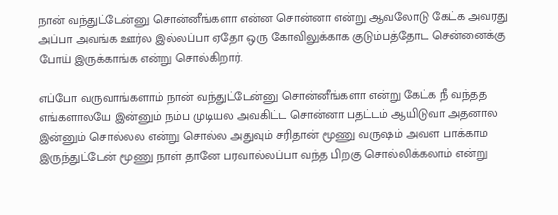நான் வந்துட்டேன்னு சொன்னீங்களா என்ன சொன்னா என்று ஆவலோடு கேட்க அவரது அப்பா அவங்க ஊர்ல இல்லப்பா ஏதோ ஒரு கோவிலுக்காக குடும்பத்தோட சென்னைக்கு போய் இருக்காங்க என்று சொல்கிறார்.

எப்போ வருவாங்களாம் நான் வந்துட்டேன்னு சொன்னீங்களா என்று கேட்க நீ வந்தத எங்களாலயே இன்னும் நம்ப முடியல அவகிட்ட சொன்னா பதட்டம் ஆயிடுவா அதனால இன்னும் சொல்லல என்று சொல்ல அதுவும் சரிதான் மூணு வருஷம் அவள பாக்காம இருந்துட்டேன் மூணு நாள் தானே பரவால்லப்பா வந்த பிறகு சொல்லிக்கலாம் என்று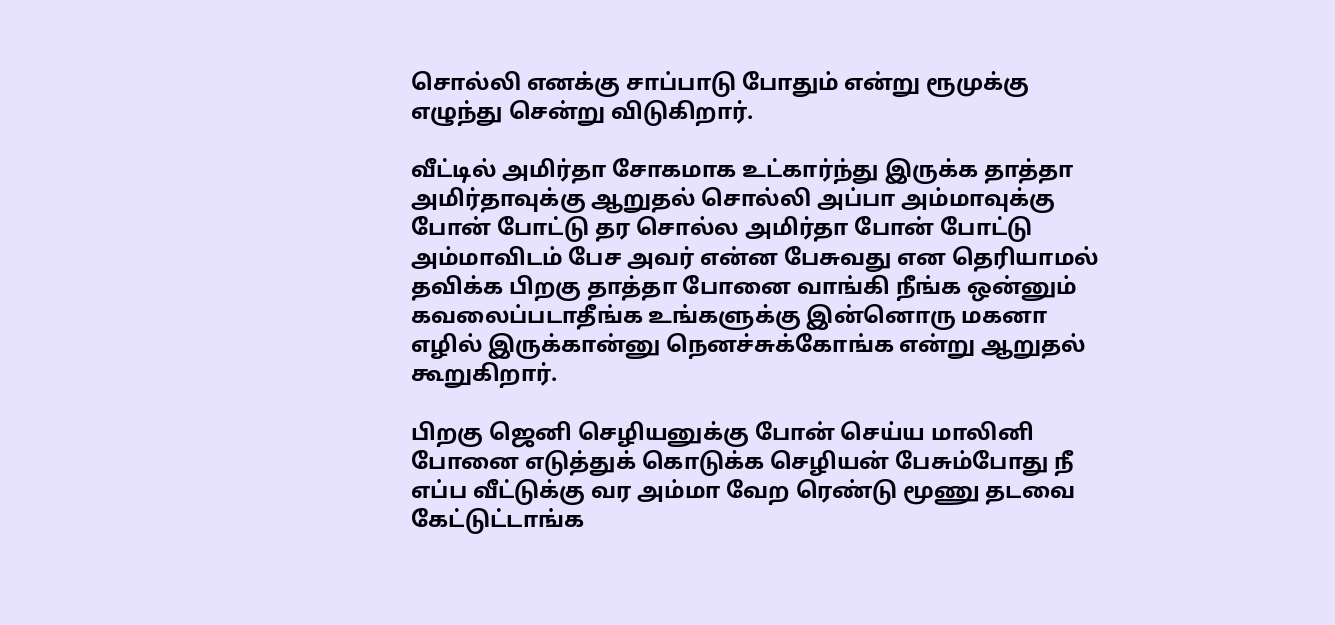சொல்லி எனக்கு சாப்பாடு போதும் என்று ரூமுக்கு எழுந்து சென்று விடுகிறார்.

வீட்டில் அமிர்தா சோகமாக உட்கார்ந்து இருக்க தாத்தா அமிர்தாவுக்கு ஆறுதல் சொல்லி அப்பா அம்மாவுக்கு போன் போட்டு தர சொல்ல அமிர்தா போன் போட்டு அம்மாவிடம் பேச அவர் என்ன பேசுவது என தெரியாமல் தவிக்க பிறகு தாத்தா போனை வாங்கி நீங்க ஒன்னும் கவலைப்படாதீங்க உங்களுக்கு இன்னொரு மகனா எழில் இருக்கான்னு நெனச்சுக்கோங்க என்று ஆறுதல் கூறுகிறார்.

பிறகு ஜெனி செழியனுக்கு போன் செய்ய மாலினி போனை எடுத்துக் கொடுக்க செழியன் பேசும்போது நீ எப்ப வீட்டுக்கு வர அம்மா வேற ரெண்டு மூணு தடவை கேட்டுட்டாங்க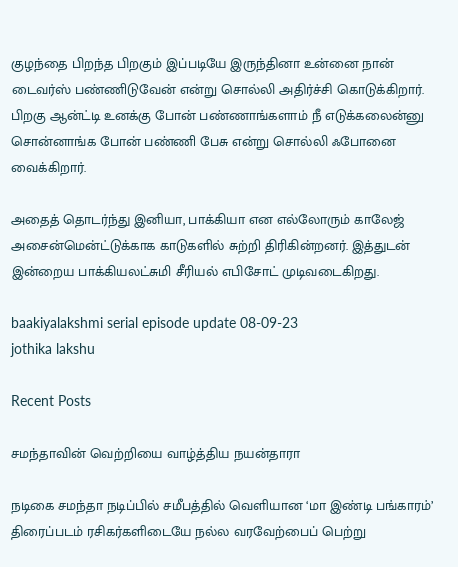குழந்தை பிறந்த பிறகும் இப்படியே இருந்தினா உன்னை நான் டைவர்ஸ் பண்ணிடுவேன் என்று சொல்லி அதிர்ச்சி கொடுக்கிறார். பிறகு ஆன்ட்டி உனக்கு போன் பண்ணாங்களாம் நீ எடுக்கலைன்னு சொன்னாங்க போன் பண்ணி பேசு என்று சொல்லி ஃபோனை வைக்கிறார்.

அதைத் தொடர்ந்து இனியா, பாக்கியா என எல்லோரும் காலேஜ் அசைன்மென்ட்டுக்காக காடுகளில் சுற்றி திரிகின்றனர். இத்துடன் இன்றைய பாக்கியலட்சுமி சீரியல் எபிசோட் முடிவடைகிறது.

baakiyalakshmi serial episode update 08-09-23
jothika lakshu

Recent Posts

சமந்தாவின் வெற்றியை வாழ்த்திய நயன்தாரா

நடிகை சமந்தா நடிப்பில் சமீபத்தில் வெளியான ‘மா இண்டி பங்காரம்’ திரைப்படம் ரசிகர்களிடையே நல்ல வரவேற்பைப் பெற்று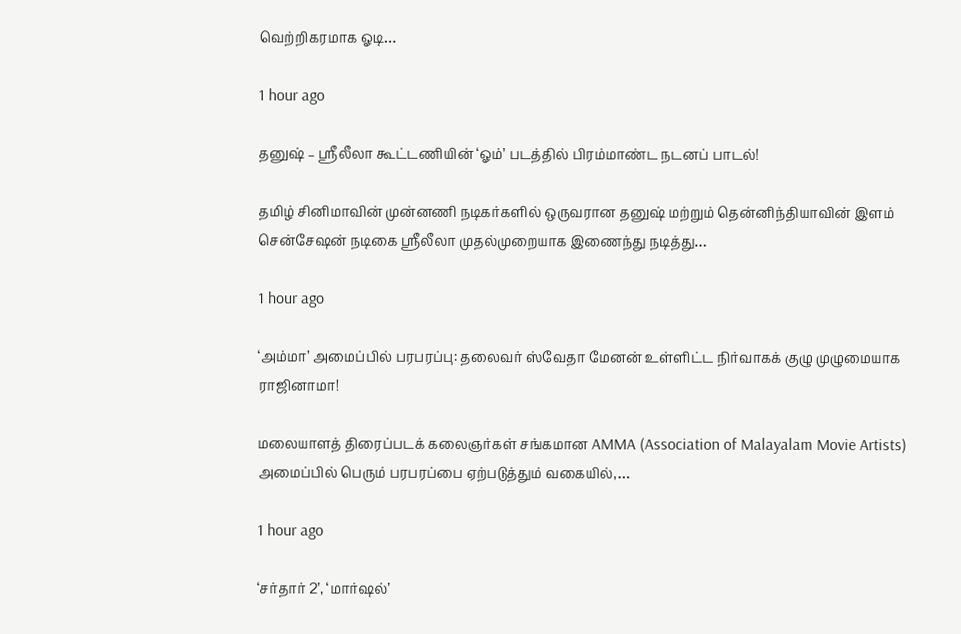வெற்றிகரமாக ஓடி…

1 hour ago

தனுஷ் – ஸ்ரீலீலா கூட்டணியின் ‘ஓம்’ படத்தில் பிரம்மாண்ட நடனப் பாடல்!

தமிழ் சினிமாவின் முன்னணி நடிகர்களில் ஒருவரான தனுஷ் மற்றும் தென்னிந்தியாவின் இளம் சென்சேஷன் நடிகை ஸ்ரீலீலா முதல்முறையாக இணைந்து நடித்து…

1 hour ago

‘அம்மா’ அமைப்பில் பரபரப்பு: தலைவர் ஸ்வேதா மேனன் உள்ளிட்ட நிர்வாகக் குழு முழுமையாக ராஜினாமா!

மலையாளத் திரைப்படக் கலைஞர்கள் சங்கமான AMMA (Association of Malayalam Movie Artists) அமைப்பில் பெரும் பரபரப்பை ஏற்படுத்தும் வகையில்,…

1 hour ago

‘சர்தார் 2’, ‘மார்ஷல்’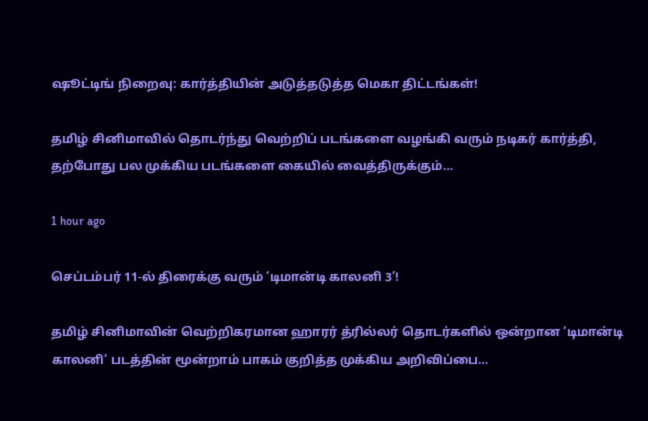ஷூட்டிங் நிறைவு: கார்த்தியின் அடுத்தடுத்த மெகா திட்டங்கள்!

தமிழ் சினிமாவில் தொடர்ந்து வெற்றிப் படங்களை வழங்கி வரும் நடிகர் கார்த்தி, தற்போது பல முக்கிய படங்களை கையில் வைத்திருக்கும்…

1 hour ago

செப்டம்பர் 11-ல் திரைக்கு வரும் ‘டிமான்டி காலனி 3’!

தமிழ் சினிமாவின் வெற்றிகரமான ஹாரர் த்ரில்லர் தொடர்களில் ஒன்றான ‘டிமான்டி காலனி’ படத்தின் மூன்றாம் பாகம் குறித்த முக்கிய அறிவிப்பை…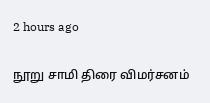2 hours ago

நூறு சாமி திரை விமர்சனம்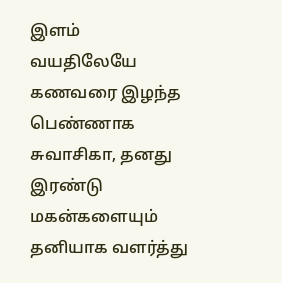இளம் வயதிலேயே கணவரை இழந்த பெண்ணாக சுவாசிகா, தனது இரண்டு மகன்களையும் தனியாக வளர்த்து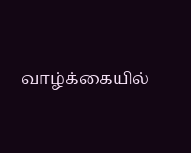வாழ்க்கையில்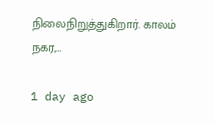நிலைநிறுத்துகிறார். காலம் நகர,…

1 day ago